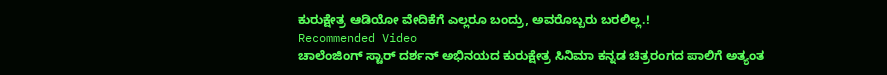ಕುರುಕ್ಷೇತ್ರ ಆಡಿಯೋ ವೇದಿಕೆಗೆ ಎಲ್ಲರೂ ಬಂದ್ರು, ಅವರೊಬ್ಬರು ಬರಲಿಲ್ಲ.!
Recommended Video
ಚಾಲೆಂಜಿಂಗ್ ಸ್ಟಾರ್ ದರ್ಶನ್ ಅಭಿನಯದ ಕುರುಕ್ಷೇತ್ರ ಸಿನಿಮಾ ಕನ್ನಡ ಚಿತ್ರರಂಗದ ಪಾಲಿಗೆ ಅತ್ಯಂತ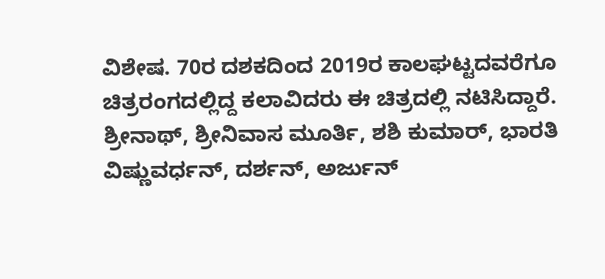ವಿಶೇಷ. 70ರ ದಶಕದಿಂದ 2019ರ ಕಾಲಘಟ್ಟದವರೆಗೂ ಚಿತ್ರರಂಗದಲ್ಲಿದ್ದ ಕಲಾವಿದರು ಈ ಚಿತ್ರದಲ್ಲಿ ನಟಿಸಿದ್ದಾರೆ. ಶ್ರೀನಾಥ್, ಶ್ರೀನಿವಾಸ ಮೂರ್ತಿ, ಶಶಿ ಕುಮಾರ್, ಭಾರತಿ ವಿಷ್ಣುವರ್ಧನ್, ದರ್ಶನ್, ಅರ್ಜುನ್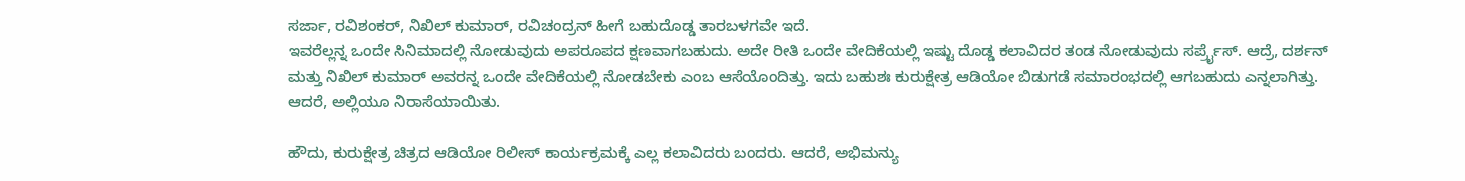ಸರ್ಜಾ, ರವಿಶಂಕರ್, ನಿಖಿಲ್ ಕುಮಾರ್, ರವಿಚಂದ್ರನ್ ಹೀಗೆ ಬಹುದೊಡ್ಡ ತಾರಬಳಗವೇ ಇದೆ.
ಇವರೆಲ್ಲನ್ನ ಒಂದೇ ಸಿನಿಮಾದಲ್ಲಿ ನೋಡುವುದು ಅಪರೂಪದ ಕ್ಷಣವಾಗಬಹುದು. ಅದೇ ರೀತಿ ಒಂದೇ ವೇದಿಕೆಯಲ್ಲಿ ಇಷ್ಟು ದೊಡ್ಡ ಕಲಾವಿದರ ತಂಡ ನೋಡುವುದು ಸರ್ಪ್ರೈಸ್. ಆದ್ರೆ, ದರ್ಶನ್ ಮತ್ತು ನಿಖಿಲ್ ಕುಮಾರ್ ಅವರನ್ನ ಒಂದೇ ವೇದಿಕೆಯಲ್ಲಿ ನೋಡಬೇಕು ಎಂಬ ಆಸೆಯೊಂದಿತ್ತು. ಇದು ಬಹುಶಃ ಕುರುಕ್ಷೇತ್ರ ಆಡಿಯೋ ಬಿಡುಗಡೆ ಸಮಾರಂಭದಲ್ಲಿ ಆಗಬಹುದು ಎನ್ನಲಾಗಿತ್ತು. ಆದರೆ, ಅಲ್ಲಿಯೂ ನಿರಾಸೆಯಾಯಿತು.

ಹೌದು, ಕುರುಕ್ಷೇತ್ರ ಚಿತ್ರದ ಆಡಿಯೋ ರಿಲೀಸ್ ಕಾರ್ಯಕ್ರಮಕ್ಕೆ ಎಲ್ಲ ಕಲಾವಿದರು ಬಂದರು. ಆದರೆ, ಅಭಿಮನ್ಯು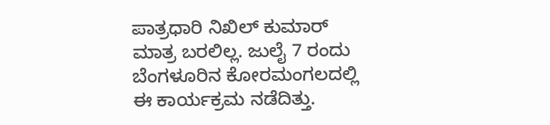ಪಾತ್ರಧಾರಿ ನಿಖಿಲ್ ಕುಮಾರ್ ಮಾತ್ರ ಬರಲಿಲ್ಲ. ಜುಲೈ 7 ರಂದು ಬೆಂಗಳೂರಿನ ಕೋರಮಂಗಲದಲ್ಲಿ ಈ ಕಾರ್ಯಕ್ರಮ ನಡೆದಿತ್ತು.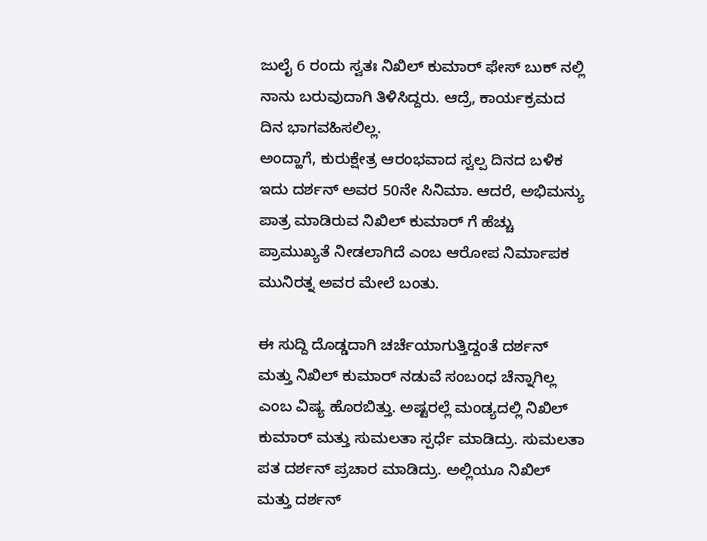ಜುಲೈ 6 ರಂದು ಸ್ವತಃ ನಿಖಿಲ್ ಕುಮಾರ್ ಫೇಸ್ ಬುಕ್ ನಲ್ಲಿ ನಾನು ಬರುವುದಾಗಿ ತಿಳಿಸಿದ್ದರು. ಆದ್ರೆ, ಕಾರ್ಯಕ್ರಮದ ದಿನ ಭಾಗವಹಿಸಲಿಲ್ಲ.
ಅಂದ್ಹಾಗೆ, ಕುರುಕ್ಷೇತ್ರ ಆರಂಭವಾದ ಸ್ವಲ್ಪ ದಿನದ ಬಳಿಕ ಇದು ದರ್ಶನ್ ಅವರ 50ನೇ ಸಿನಿಮಾ. ಆದರೆ, ಅಭಿಮನ್ಯು ಪಾತ್ರ ಮಾಡಿರುವ ನಿಖಿಲ್ ಕುಮಾರ್ ಗೆ ಹೆಚ್ಚು ಪ್ರಾಮುಖ್ಯತೆ ನೀಡಲಾಗಿದೆ ಎಂಬ ಆರೋಪ ನಿರ್ಮಾಪಕ ಮುನಿರತ್ನ ಅವರ ಮೇಲೆ ಬಂತು.

ಈ ಸುದ್ದಿ ದೊಡ್ಡದಾಗಿ ಚರ್ಚೆಯಾಗುತ್ತಿದ್ದಂತೆ ದರ್ಶನ್ ಮತ್ತು ನಿಖಿಲ್ ಕುಮಾರ್ ನಡುವೆ ಸಂಬಂಧ ಚೆನ್ನಾಗಿಲ್ಲ ಎಂಬ ವಿಷ್ಯ ಹೊರಬಿತ್ತು. ಅಷ್ಟರಲ್ಲೆ ಮಂಡ್ಯದಲ್ಲಿ ನಿಖಿಲ್ ಕುಮಾರ್ ಮತ್ತು ಸುಮಲತಾ ಸ್ಪರ್ಧೆ ಮಾಡಿದ್ರು. ಸುಮಲತಾ ಪತ ದರ್ಶನ್ ಪ್ರಚಾರ ಮಾಡಿದ್ರು. ಅಲ್ಲಿಯೂ ನಿಖಿಲ್ ಮತ್ತು ದರ್ಶನ್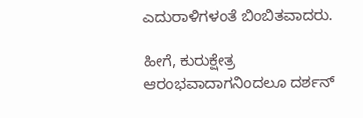ಎದುರಾಳಿಗಳಂತೆ ಬಿಂಬಿತವಾದರು.

ಹೀಗೆ, ಕುರುಕ್ಷೇತ್ರ ಆರಂಭವಾದಾಗನಿಂದಲೂ ದರ್ಶನ್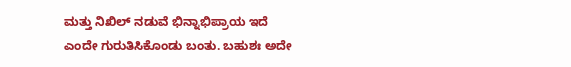ಮತ್ತು ನಿಖಿಲ್ ನಡುವೆ ಭಿನ್ನಾಭಿಪ್ರಾಯ ಇದೆ ಎಂದೇ ಗುರುತಿಸಿಕೊಂಡು ಬಂತು. ಬಹುಶಃ ಅದೇ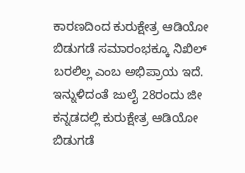ಕಾರಣದಿಂದ ಕುರುಕ್ಷೇತ್ರ ಆಡಿಯೋ ಬಿಡುಗಡೆ ಸಮಾರಂಭಕ್ಕೂ ನಿಖಿಲ್ ಬರಲಿಲ್ಲ ಎಂಬ ಅಭಿಪ್ರಾಯ ಇದೆ. ಇನ್ನುಳಿದಂತೆ ಜುಲೈ 28ರಂದು ಜೀ ಕನ್ನಡದಲ್ಲಿ ಕುರುಕ್ಷೇತ್ರ ಆಡಿಯೋ ಬಿಡುಗಡೆ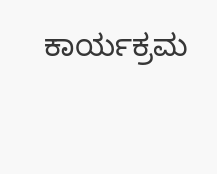ಕಾರ್ಯಕ್ರಮ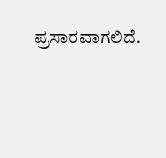ಪ್ರಸಾರವಾಗಲಿದೆ.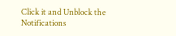Click it and Unblock the Notifications